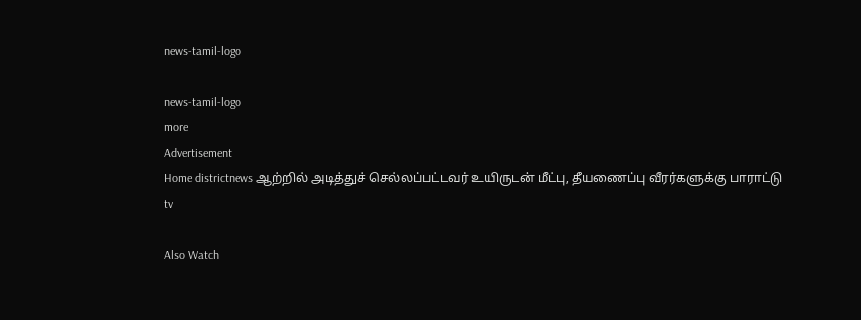news-tamil-logo

news-tamil-logo
more
Advertisement
Home districtnews ஆற்றில் அடித்துச் செல்லப்பட்டவர் உயிருடன் மீட்பு, தீயணைப்பு வீரர்களுக்கு பாராட்டு
tv

Also Watch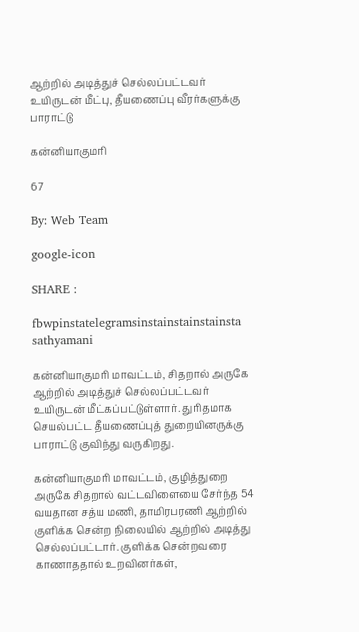ஆற்றில் அடித்துச் செல்லப்பட்டவர் உயிருடன் மீட்பு, தீயணைப்பு வீரர்களுக்கு பாராட்டு

கன்னியாகுமரி

67

By: Web Team

google-icon

SHARE :

fbwpinstatelegramsinstainstainstainsta
sathyamani

கன்னியாகுமரி மாவட்டம், சிதறால் அருகே ஆற்றில் அடித்துச் செல்லப்பட்டவர் உயிருடன் மீட்கப்பட்டுள்ளார். துரிதமாக செயல்பட்ட தீயணைப்புத் துறையினருக்கு பாராட்டு குவிந்து வருகிறது.

கன்னியாகுமரி மாவட்டம், குழித்துறை அருகே சிதறால் வட்டவிளையை சேர்ந்த 54 வயதான சத்ய மணி, தாமிரபரணி ஆற்றில் குளிக்க சென்ற நிலையில் ஆற்றில் அடித்து செல்லப்பட்டார். குளிக்க சென்றவரை காணாததால் உறவினர்கள்,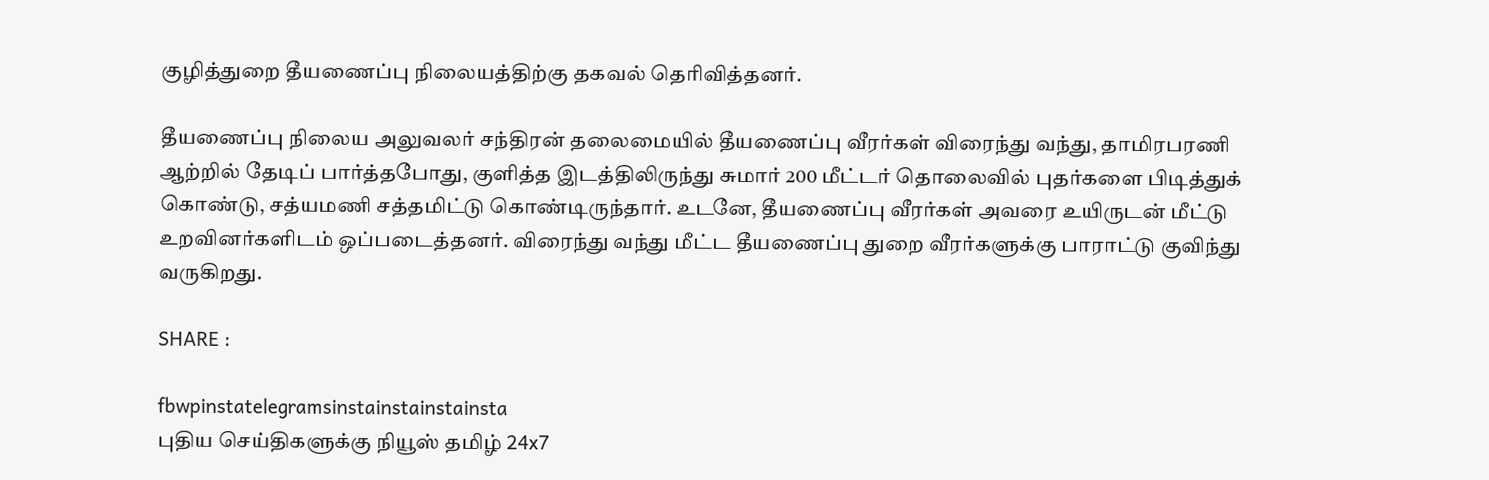குழித்துறை தீயணைப்பு நிலையத்திற்கு தகவல் தெரிவித்தனர்.

தீயணைப்பு நிலைய அலுவலர் சந்திரன் தலைமையில் தீயணைப்பு வீரர்கள் விரைந்து வந்து, தாமிரபரணி ஆற்றில் தேடிப் பார்த்தபோது, குளித்த இடத்திலிருந்து சுமார் 200 மீட்டர் தொலைவில் புதர்களை பிடித்துக் கொண்டு, சத்யமணி சத்தமிட்டு கொண்டிருந்தார். உடனே, தீயணைப்பு வீரர்கள் அவரை உயிருடன் மீட்டு உறவினர்களிடம் ஒப்படைத்தனர். விரைந்து வந்து மீட்ட தீயணைப்பு துறை வீரர்களுக்கு பாராட்டு குவிந்து வருகிறது.

SHARE :

fbwpinstatelegramsinstainstainstainsta
புதிய செய்திகளுக்கு நியூஸ் தமிழ் 24x7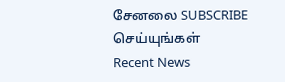சேனலை SUBSCRIBE செய்யுங்கள்
Recent News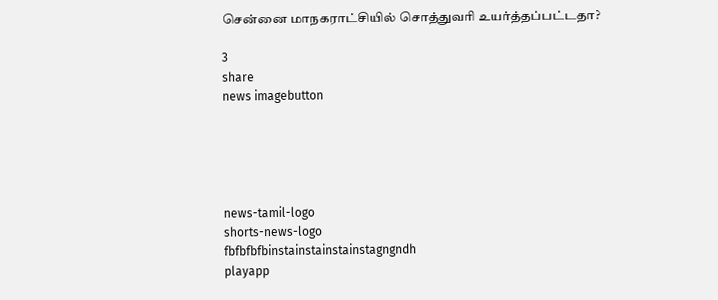சென்னை மாநகராட்சியில் சொத்துவரி உயர்த்தப்பட்டதா?

3
share
news imagebutton





news-tamil-logo
shorts-news-logo
fbfbfbfbinstainstainstainstagngndh
playapp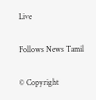Live

Follows News Tamil

© Copyright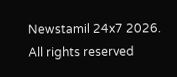Newstamil 24x7 2026. All rights reserved